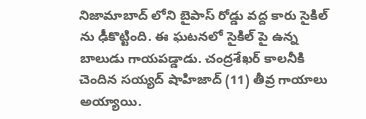నిజామాబాద్ లోని బైపాస్ రోడ్డు వద్ద కారు సైకిల్ ను ఢీకొట్టింది. ఈ ఘటనలో సైకిల్ పై ఉన్న బాలుడు గాయపడ్డాడు. చంద్రశేఖర్ కాలనీకి చెందిన సయ్యద్ షాహిజాద్ (11) తీవ్ర గాయాలు అయ్యాయి.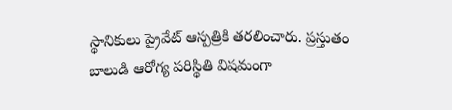స్థానికులు ప్రైవేట్ ఆస్పత్రికి తరలించారు. ప్రస్తుతం బాలుడి ఆరోగ్య పరిస్థితి విషమంగా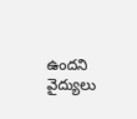ఉందని వైద్యులు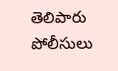తెలిపారు పోలీసులు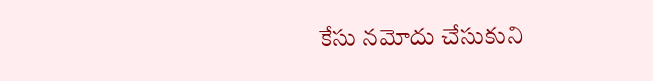కేసు నమోదు చేసుకుని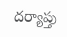దర్యాప్తు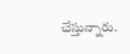చేస్తున్నారు.